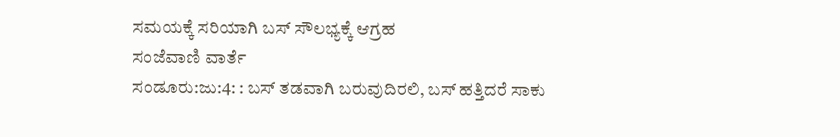ಸಮಯಕ್ಕೆ ಸರಿಯಾಗಿ ಬಸ್ ಸೌಲಭ್ಯಕ್ಕೆ ಆಗ್ರಹ
ಸಂಜೆವಾಣಿ ವಾರ್ತೆ
ಸಂಡೂರು:ಜು:4: : ಬಸ್ ತಡವಾಗಿ ಬರುವುದಿರಲಿ, ಬಸ್ ಹತ್ತಿದರೆ ಸಾಕು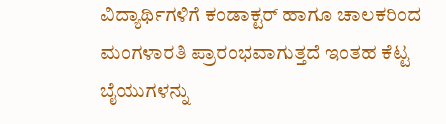ವಿದ್ಯಾರ್ಥಿಗಳಿಗೆ ಕಂಡಾಕ್ಟರ್ ಹಾಗೂ ಚಾಲಕರಿಂದ ಮಂಗಳಾರತಿ ಪ್ರಾರಂಭವಾಗುತ್ತದೆ ಇಂತಹ ಕೆಟ್ಟ ಬೈಯುಗಳನ್ನು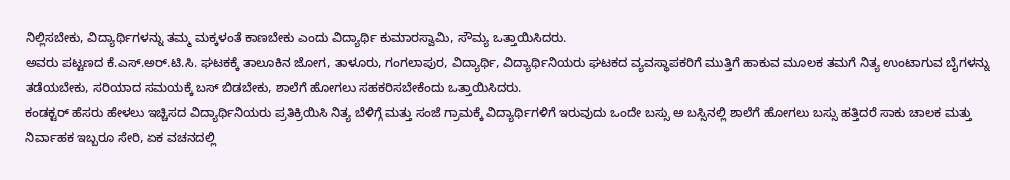ನಿಲ್ಲಿಸಬೇಕು, ವಿದ್ಯಾರ್ಥಿಗಳನ್ನು ತಮ್ಮ ಮಕ್ಕಳಂತೆ ಕಾಣಬೇಕು ಎಂದು ವಿದ್ಯಾರ್ಥಿ ಕುಮಾರಸ್ವಾಮಿ, ಸೌಮ್ಯ ಒತ್ತಾಯಿಸಿದರು.
ಅವರು ಪಟ್ಟಣದ ಕೆ.ಎಸ್.ಅರ್.ಟಿ.ಸಿ. ಘಟಕಕ್ಕೆ ತಾಲೂಕಿನ ಜೋಗ, ತಾಳೂರು, ಗಂಗಲಾಪುರ, ವಿದ್ಯಾರ್ಥಿ, ವಿದ್ಯಾರ್ಥಿನಿಯರು ಘಟಕದ ವ್ಯವಸ್ಥಾಪಕರಿಗೆ ಮುತ್ತಿಗೆ ಹಾಕುವ ಮೂಲಕ ತಮಗೆ ನಿತ್ಯ ಉಂಟಾಗುವ ಬೈಗಳನ್ನು ತಡೆಯಬೇಕು, ಸರಿಯಾದ ಸಮಯಕ್ಕೆ ಬಸ್ ಬಿಡಬೇಕು, ಶಾಲೆಗೆ ಹೋಗಲು ಸಹಕರಿಸಬೇಕೆಂದು ಒತ್ತಾಯಿಸಿದರು.
ಕಂಡಕ್ಟರ್ ಹೆಸರು ಹೇಳಲು ಇಚ್ಚಿಸದ ವಿದ್ಯಾರ್ಥಿನಿಯರು ಪ್ರತಿಕ್ರಿಯಿಸಿ ನಿತ್ಯ ಬೆಳಿಗ್ಗೆ ಮತ್ತು ಸಂಜೆ ಗ್ರಾಮಕ್ಕೆ ವಿದ್ಯಾರ್ಥಿಗಳಿಗೆ ಇರುವುದು ಒಂದೇ ಬಸ್ಸು ಅ ಬಸ್ಸಿನಲ್ಲಿ ಶಾಲೆಗೆ ಹೋಗಲು ಬಸ್ಸು ಹತ್ತಿದರೆ ಸಾಕು ಚಾಲಕ ಮತ್ತು ನಿರ್ವಾಹಕ ಇಬ್ಬರೂ ಸೇರಿ, ಏಕ ವಚನದಲ್ಲಿ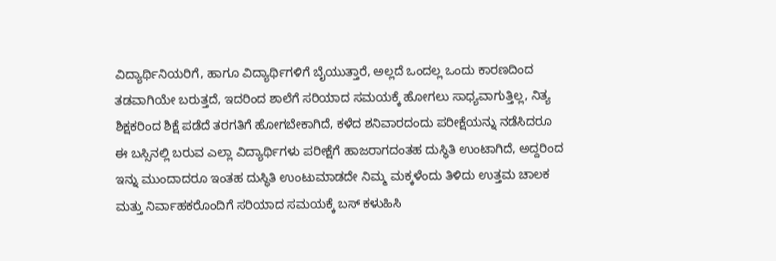ವಿದ್ಯಾರ್ಥಿನಿಯರಿಗೆ, ಹಾಗೂ ವಿದ್ಯಾರ್ಥಿಗಳಿಗೆ ಬೈಯುತ್ತಾರೆ, ಅಲ್ಲದೆ ಒಂದಲ್ಲ ಒಂದು ಕಾರಣದಿಂದ ತಡವಾಗಿಯೇ ಬರುತ್ತದೆ, ಇದರಿಂದ ಶಾಲೆಗೆ ಸರಿಯಾದ ಸಮಯಕ್ಕೆ ಹೋಗಲು ಸಾಧ್ಯವಾಗುತ್ತಿಲ್ಲ, ನಿತ್ಯ ಶಿಕ್ಷಕರಿಂದ ಶಿಕ್ಷೆ ಪಡೆದೆ ತರಗತಿಗೆ ಹೋಗಬೇಕಾಗಿದೆ, ಕಳೆದ ಶನಿವಾರದಂದು ಪರೀಕ್ಷೆಯನ್ನು ನಡೆಸಿದರೂ ಈ ಬಸ್ಸಿನಲ್ಲಿ ಬರುವ ಎಲ್ಲಾ ವಿದ್ಯಾರ್ಥಿಗಳು ಪರೀಕ್ಷೆಗೆ ಹಾಜರಾಗದಂತಹ ದುಸ್ಥಿತಿ ಉಂಟಾಗಿದೆ, ಅದ್ದರಿಂದ ಇನ್ನು ಮುಂದಾದರೂ ಇಂತಹ ದುಸ್ಥಿತಿ ಉಂಟುಮಾಡದೇ ನಿಮ್ಮ ಮಕ್ಕಳೆಂದು ತಿಳಿದು ಉತ್ತಮ ಚಾಲಕ ಮತ್ತು ನಿರ್ವಾಹಕರೊಂದಿಗೆ ಸರಿಯಾದ ಸಮಯಕ್ಕೆ ಬಸ್ ಕಳುಹಿಸಿ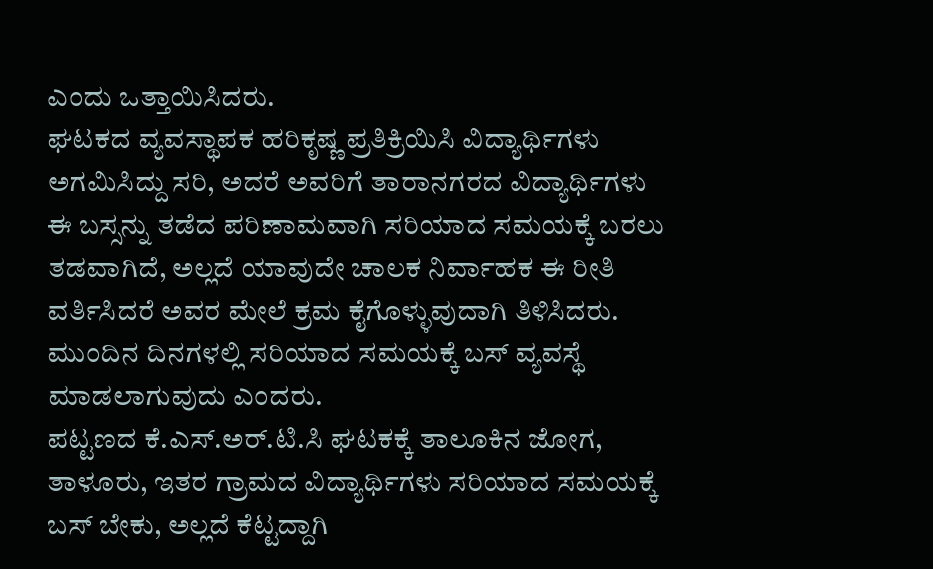ಎಂದು ಒತ್ತಾಯಿಸಿದರು.
ಘಟಕದ ವ್ಯವಸ್ಥಾಪಕ ಹರಿಕೃಷ್ಣ ಪ್ರತಿಕ್ರಿಯಿಸಿ ವಿದ್ಯಾರ್ಥಿಗಳು ಅಗಮಿಸಿದ್ದು ಸರಿ, ಅದರೆ ಅವರಿಗೆ ತಾರಾನಗರದ ವಿದ್ಯಾರ್ಥಿಗಳು ಈ ಬಸ್ಸನ್ನು ತಡೆದ ಪರಿಣಾಮವಾಗಿ ಸರಿಯಾದ ಸಮಯಕ್ಕೆ ಬರಲು ತಡವಾಗಿದೆ, ಅಲ್ಲದೆ ಯಾವುದೇ ಚಾಲಕ ನಿರ್ವಾಹಕ ಈ ರೀತಿ ವರ್ತಿಸಿದರೆ ಅವರ ಮೇಲೆ ಕ್ರಮ ಕೈಗೊಳ್ಳುವುದಾಗಿ ತಿಳಿಸಿದರು. ಮುಂದಿನ ದಿನಗಳಲ್ಲಿ ಸರಿಯಾದ ಸಮಯಕ್ಕೆ ಬಸ್ ವ್ಯವಸ್ಥೆ ಮಾಡಲಾಗುವುದು ಎಂದರು.
ಪಟ್ಟಣದ ಕೆ.ಎಸ್.ಅರ್.ಟಿ.ಸಿ ಘಟಕಕ್ಕೆ ತಾಲೂಕಿನ ಜೋಗ, ತಾಳೂರು, ಇತರ ಗ್ರಾಮದ ವಿದ್ಯಾರ್ಥಿಗಳು ಸರಿಯಾದ ಸಮಯಕ್ಕೆ ಬಸ್ ಬೇಕು, ಅಲ್ಲದೆ ಕೆಟ್ಟದ್ದಾಗಿ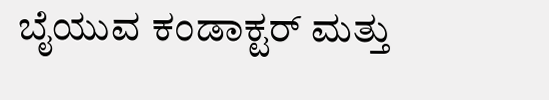ಬೈಯುವ ಕಂಡಾಕ್ಟರ್ ಮತ್ತು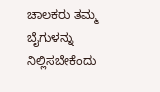ಚಾಲಕರು ತಮ್ಮ ಬೈಗುಳನ್ನು ನಿಲ್ಲಿಸಬೇಕೆಂದು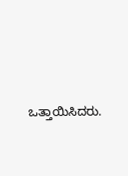ಒತ್ತಾಯಿಸಿದರು.